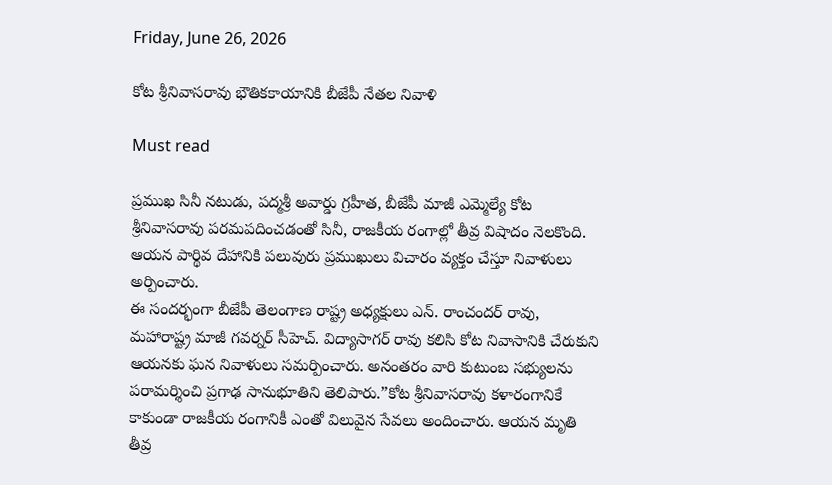Friday, June 26, 2026

కోట శ్రీనివాసరావు భౌతికకాయానికి బీజేపీ నేతల నివాళి

Must read

ప్రముఖ సినీ నటుడు, పద్మశ్రీ అవార్డు గ్రహీత, బీజేపీ మాజీ ఎమ్మెల్యే కోట శ్రీనివాసరావు పరమపదించడంతో సినీ, రాజకీయ రంగాల్లో తీవ్ర విషాదం నెలకొంది. ఆయన పార్థివ దేహానికి పలువురు ప్రముఖులు విచారం వ్యక్తం చేస్తూ నివాళులు అర్పించారు.
ఈ సందర్భంగా బీజేపీ తెలంగాణ రాష్ట్ర అధ్యక్షులు ఎన్. రాంచందర్ రావు, మహారాష్ట్ర మాజీ గవర్నర్ సీహెచ్. విద్యాసాగర్ రావు కలిసి కోట నివాసానికి చేరుకుని ఆయనకు ఘన నివాళులు సమర్పించారు. అనంతరం వారి కుటుంబ సభ్యులను పరామర్శించి ప్రగాఢ సానుభూతిని తెలిపారు.”కోట శ్రీనివాసరావు కళారంగానికే కాకుండా రాజకీయ రంగానికీ ఎంతో విలువైన సేవలు అందించారు. ఆయన మృతి తీవ్ర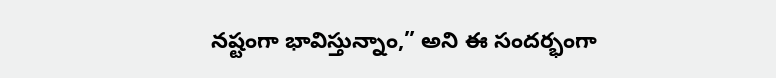నష్టంగా భావిస్తున్నాం,” అని ఈ సందర్భంగా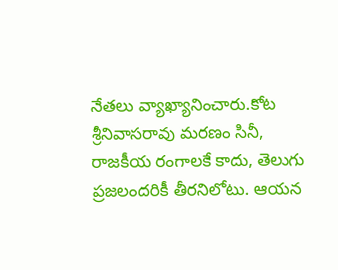నేతలు వ్యాఖ్యానించారు.కోట శ్రీనివాసరావు మరణం సినీ, రాజకీయ రంగాలకే కాదు, తెలుగు ప్రజలందరికీ తీరనిలోటు. ఆయన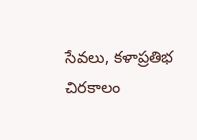సేవలు, కళాప్రతిభ చిరకాలం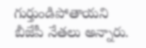గుర్తుండిపోతాయని బీజేపీ నేతలు అన్నారు.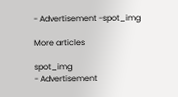- Advertisement -spot_img

More articles

spot_img
- Advertisement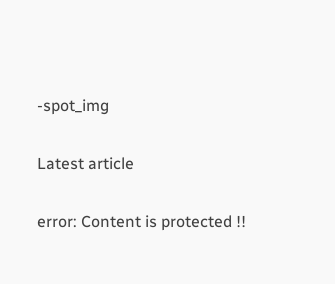-spot_img

Latest article

error: Content is protected !!